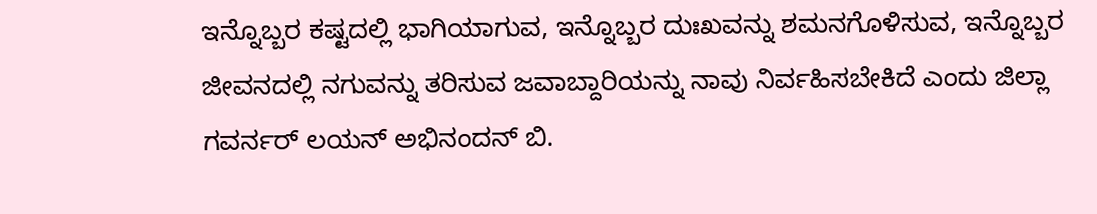ಇನ್ನೊಬ್ಬರ ಕಷ್ಟದಲ್ಲಿ ಭಾಗಿಯಾಗುವ, ಇನ್ನೊಬ್ಬರ ದುಃಖವನ್ನು ಶಮನಗೊಳಿಸುವ, ಇನ್ನೊಬ್ಬರ ಜೀವನದಲ್ಲಿ ನಗುವನ್ನು ತರಿಸುವ ಜವಾಬ್ದಾರಿಯನ್ನು ನಾವು ನಿರ್ವಹಿಸಬೇಕಿದೆ ಎಂದು ಜಿಲ್ಲಾ ಗವರ್ನರ್ ಲಯನ್ ಅಭಿನಂದನ್ ಬಿ.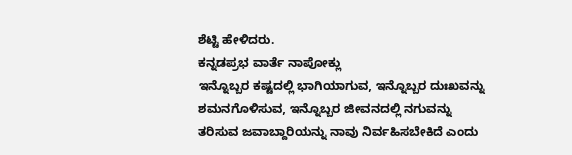ಶೆಟ್ಟಿ ಹೇಳಿದರು.
ಕನ್ನಡಪ್ರಭ ವಾರ್ತೆ ನಾಪೋಕ್ಲು
ಇನ್ನೊಬ್ಬರ ಕಷ್ಟದಲ್ಲಿ ಭಾಗಿಯಾಗುವ, ಇನ್ನೊಬ್ಬರ ದುಃಖವನ್ನು ಶಮನಗೊಳಿಸುವ, ಇನ್ನೊಬ್ಬರ ಜೀವನದಲ್ಲಿ ನಗುವನ್ನು ತರಿಸುವ ಜವಾಬ್ದಾರಿಯನ್ನು ನಾವು ನಿರ್ವಹಿಸಬೇಕಿದೆ ಎಂದು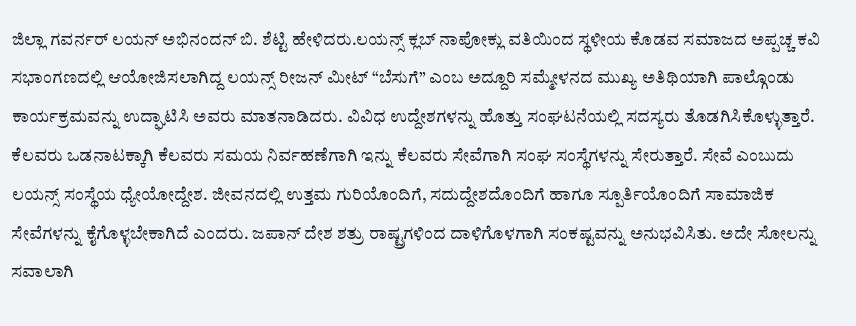ಜಿಲ್ಲಾ ಗವರ್ನರ್ ಲಯನ್ ಅಭಿನಂದನ್ ಬಿ. ಶೆಟ್ಟಿ ಹೇಳಿದರು.ಲಯನ್ಸ್ ಕ್ಲಬ್ ನಾಪೋಕ್ಲು ವತಿಯಿಂದ ಸ್ಥಳೀಯ ಕೊಡವ ಸಮಾಜದ ಅಪ್ಪಚ್ಚ ಕವಿ ಸಭಾಂಗಣದಲ್ಲಿ ಆಯೋಜಿಸಲಾಗಿದ್ದ ಲಯನ್ಸ್ ರೀಜನ್ ಮೀಟ್ “ಬೆಸುಗೆ” ಎಂಬ ಅದ್ದೂರಿ ಸಮ್ಮೇಳನದ ಮುಖ್ಯ ಅತಿಥಿಯಾಗಿ ಪಾಲ್ಗೊಂಡು ಕಾರ್ಯಕ್ರಮವನ್ನು ಉದ್ಘಾಟಿಸಿ ಅವರು ಮಾತನಾಡಿದರು. ವಿವಿಧ ಉದ್ದೇಶಗಳನ್ನು ಹೊತ್ತು ಸಂಘಟನೆಯಲ್ಲಿ ಸದಸ್ಯರು ತೊಡಗಿಸಿಕೊಳ್ಳುತ್ತಾರೆ. ಕೆಲವರು ಒಡನಾಟಕ್ಕಾಗಿ ಕೆಲವರು ಸಮಯ ನಿರ್ವಹಣೆಗಾಗಿ ಇನ್ನು ಕೆಲವರು ಸೇವೆಗಾಗಿ ಸಂಘ ಸಂಸ್ಥೆಗಳನ್ನು ಸೇರುತ್ತಾರೆ. ಸೇವೆ ಎಂಬುದು ಲಯನ್ಸ್ ಸಂಸ್ಥೆಯ ಧ್ಯೇಯೋದ್ದೇಶ. ಜೀವನದಲ್ಲಿ ಉತ್ತಮ ಗುರಿಯೊಂದಿಗೆ, ಸದುದ್ದೇಶದೊಂದಿಗೆ ಹಾಗೂ ಸ್ಪೂರ್ತಿಯೊಂದಿಗೆ ಸಾಮಾಜಿಕ ಸೇವೆಗಳನ್ನು ಕೈಗೊಳ್ಳಬೇಕಾಗಿದೆ ಎಂದರು. ಜಪಾನ್ ದೇಶ ಶತ್ರು ರಾಷ್ಟ್ರಗಳಿಂದ ದಾಳಿಗೊಳಗಾಗಿ ಸಂಕಷ್ಟವನ್ನು ಅನುಭವಿಸಿತು. ಅದೇ ಸೋಲನ್ನು ಸವಾಲಾಗಿ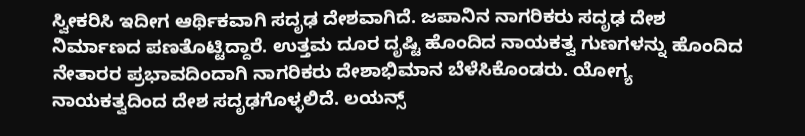ಸ್ವೀಕರಿಸಿ ಇದೀಗ ಆರ್ಥಿಕವಾಗಿ ಸದೃಢ ದೇಶವಾಗಿದೆ. ಜಪಾನಿನ ನಾಗರಿಕರು ಸದೃಢ ದೇಶ ನಿರ್ಮಾಣದ ಪಣತೊಟ್ಟಿದ್ದಾರೆ. ಉತ್ತಮ ದೂರ ದೃಷ್ಟಿ ಹೊಂದಿದ ನಾಯಕತ್ವ ಗುಣಗಳನ್ನು ಹೊಂದಿದ ನೇತಾರರ ಪ್ರಭಾವದಿಂದಾಗಿ ನಾಗರಿಕರು ದೇಶಾಭಿಮಾನ ಬೆಳೆಸಿಕೊಂಡರು. ಯೋಗ್ಯ ನಾಯಕತ್ವದಿಂದ ದೇಶ ಸದೃಢಗೊಳ್ಳಲಿದೆ. ಲಯನ್ಸ್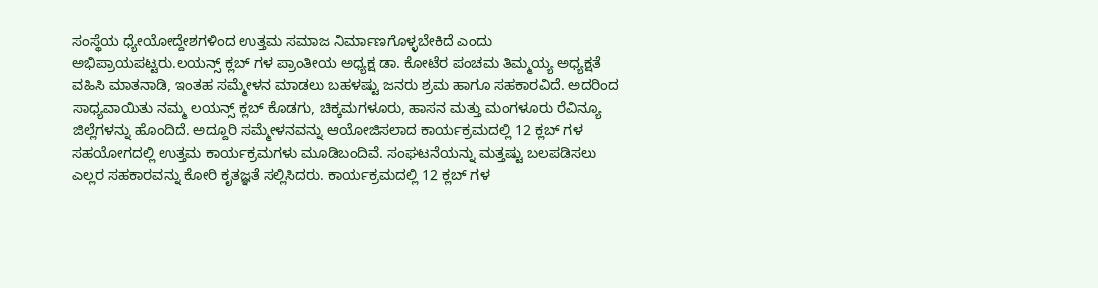ಸಂಸ್ಥೆಯ ಧ್ಯೇಯೋದ್ದೇಶಗಳಿಂದ ಉತ್ತಮ ಸಮಾಜ ನಿರ್ಮಾಣಗೊಳ್ಳಬೇಕಿದೆ ಎಂದು ಅಭಿಪ್ರಾಯಪಟ್ಟರು.ಲಯನ್ಸ್ ಕ್ಲಬ್ ಗಳ ಪ್ರಾಂತೀಯ ಅಧ್ಯಕ್ಷ ಡಾ. ಕೋಟೆರ ಪಂಚಮ ತಿಮ್ಮಯ್ಯ ಅಧ್ಯಕ್ಷತೆ ವಹಿಸಿ ಮಾತನಾಡಿ, ಇಂತಹ ಸಮ್ಮೇಳನ ಮಾಡಲು ಬಹಳಷ್ಟು ಜನರು ಶ್ರಮ ಹಾಗೂ ಸಹಕಾರವಿದೆ. ಅದರಿಂದ ಸಾಧ್ಯವಾಯಿತು ನಮ್ಮ ಲಯನ್ಸ್ ಕ್ಲಬ್ ಕೊಡಗು, ಚಿಕ್ಕಮಗಳೂರು, ಹಾಸನ ಮತ್ತು ಮಂಗಳೂರು ರೆವಿನ್ಯೂ ಜಿಲ್ಲೆಗಳನ್ನು ಹೊಂದಿದೆ. ಅದ್ದೂರಿ ಸಮ್ಮೇಳನವನ್ನು ಆಯೋಜಿಸಲಾದ ಕಾರ್ಯಕ್ರಮದಲ್ಲಿ 12 ಕ್ಲಬ್ ಗಳ ಸಹಯೋಗದಲ್ಲಿ ಉತ್ತಮ ಕಾರ್ಯಕ್ರಮಗಳು ಮೂಡಿಬಂದಿವೆ. ಸಂಘಟನೆಯನ್ನು ಮತ್ತಷ್ಟು ಬಲಪಡಿಸಲು ಎಲ್ಲರ ಸಹಕಾರವನ್ನು ಕೋರಿ ಕೃತಜ್ಞತೆ ಸಲ್ಲಿಸಿದರು. ಕಾರ್ಯಕ್ರಮದಲ್ಲಿ 12 ಕ್ಲಬ್ ಗಳ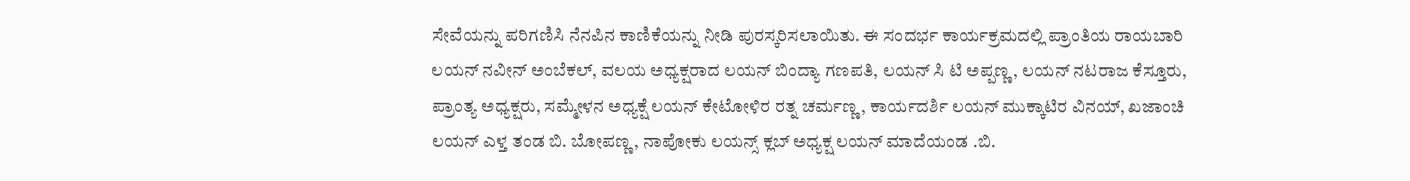ಸೇವೆಯನ್ನು ಪರಿಗಣಿಸಿ ನೆನಪಿನ ಕಾಣಿಕೆಯನ್ನು ನೀಡಿ ಪುರಸ್ಕರಿಸಲಾಯಿತು. ಈ ಸಂದರ್ಭ ಕಾರ್ಯಕ್ರಮದಲ್ಲಿ ಪ್ರಾಂತಿಯ ರಾಯಬಾರಿ ಲಯನ್ ನವೀನ್ ಅಂಬೆಕಲ್, ವಲಯ ಅಧ್ಯಕ್ಷರಾದ ಲಯನ್ ಬಿಂದ್ಯಾ ಗಣಪತಿ, ಲಯನ್ ಸಿ ಟಿ ಅಪ್ಪಣ್ಣ, ಲಯನ್ ನಟರಾಜ ಕೆಸ್ತೂರು, ಪ್ರಾಂತ್ಯ ಅಧ್ಯಕ್ಷರು, ಸಮ್ಮೇಳನ ಅಧ್ಯಕ್ಷೆ ಲಯನ್ ಕೇಟೋಳಿರ ರತ್ನ ಚರ್ಮಣ್ಣ, ಕಾರ್ಯದರ್ಶಿ ಲಯನ್ ಮುಕ್ಕಾಟಿರ ವಿನಯ್, ಖಜಾಂಚಿ ಲಯನ್ ಎಳ್ತ ತಂಡ ಬಿ. ಬೋಪಣ್ಣ, ನಾಪೋಕು ಲಯನ್ಸ್ ಕ್ಲಬ್ ಅಧ್ಯಕ್ಷ ಲಯನ್ ಮಾದೆಯಂಡ .ಬಿ.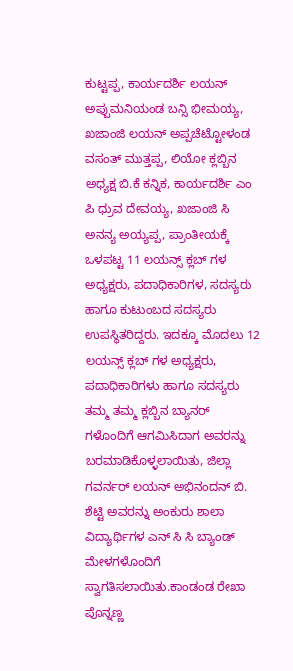ಕುಟ್ಟಪ್ಪ, ಕಾರ್ಯದರ್ಶಿ ಲಯನ್ ಅಪ್ಪುಮನಿಯಂಡ ಬನ್ಸಿ ಭೀಮಯ್ಯ, ಖಜಾಂಜಿ ಲಯನ್ ಅಪ್ಪಚೆಟ್ಟೋಳಂಡ ವಸಂತ್ ಮುತ್ತಪ್ಪ, ಲಿಯೋ ಕ್ಲಬ್ಬಿನ ಅಧ್ಯಕ್ಷ ಬಿ.ಕೆ ಕನ್ನಿಕ, ಕಾರ್ಯದರ್ಶಿ ಎಂ ಪಿ ಧ್ರುವ ದೇವಯ್ಯ, ಖಜಾಂಜಿ ಸಿ ಅನನ್ಯ ಅಯ್ಯಪ್ಪ, ಪ್ರಾಂತೀಯಕ್ಕೆ ಒಳಪಟ್ಟ 11 ಲಯನ್ಸ್ ಕ್ಲಬ್ ಗಳ ಅಧ್ಯಕ್ಷರು, ಪದಾಧಿಕಾರಿಗಳ, ಸದಸ್ಯರು ಹಾಗೂ ಕುಟುಂಬದ ಸದಸ್ಯರು ಉಪಸ್ಥಿತರಿದ್ದರು. ಇದಕ್ಕೂ ಮೊದಲು 12 ಲಯನ್ಸ್ ಕ್ಲಬ್ ಗಳ ಅಧ್ಯಕ್ಷರು, ಪದಾಧಿಕಾರಿಗಳು ಹಾಗೂ ಸದಸ್ಯರು ತಮ್ಮ ತಮ್ಮ ಕ್ಲಬ್ಬಿನ ಬ್ಯಾನರ್ ಗಳೊಂದಿಗೆ ಆಗಮಿಸಿದಾಗ ಅವರನ್ನು ಬರಮಾಡಿಕೊಳ್ಳಲಾಯಿತು, ಜಿಲ್ಲಾ ಗವರ್ನರ್ ಲಯನ್ ಅಭಿನಂದನ್ ಬಿ. ಶೆಟ್ಟಿ ಅವರನ್ನು ಅಂಕುರು ಶಾಲಾ ವಿದ್ಯಾರ್ಥಿಗಳ ಎನ್ ಸಿ ಸಿ ಬ್ಯಾಂಡ್ ಮೇಳಗಳೊಂದಿಗೆ ಸ್ವಾಗತಿಸಲಾಯಿತು.ಕಾಂಡಂಡ ರೇಖಾ ಪೊನ್ನಣ್ಣ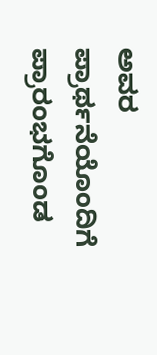ಅವರ ಪ್ರಾರ್ಥನೆಯೊಂದಿಗೆ ಪ್ರಾರಂಭಗೊಂಡ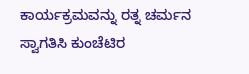ಕಾರ್ಯಕ್ರಮವನ್ನು ರತ್ನ ಚರ್ಮನ ಸ್ವಾಗತಿಸಿ ಕುಂಚೆಟಿರ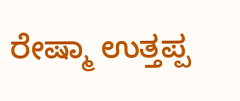ರೇಷ್ಮಾ ಉತ್ತಪ್ಪ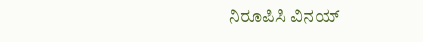ನಿರೂಪಿಸಿ ವಿನಯ್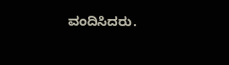ವಂದಿಸಿದರು.